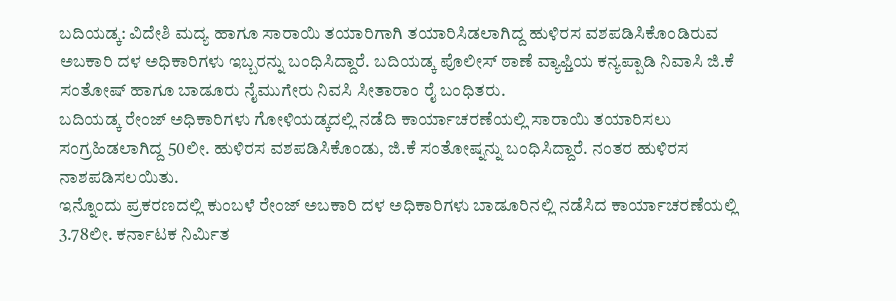ಬದಿಯಡ್ಕ: ವಿದೇಶಿ ಮದ್ಯ ಹಾಗೂ ಸಾರಾಯಿ ತಯಾರಿಗಾಗಿ ತಯಾರಿಸಿಡಲಾಗಿದ್ದ ಹುಳಿರಸ ವಶಪಡಿಸಿಕೊಂಡಿರುವ ಅಬಕಾರಿ ದಳ ಅಧಿಕಾರಿಗಳು ಇಬ್ಬರನ್ನು ಬಂಧಿಸಿದ್ದಾರೆ. ಬದಿಯಡ್ಕ ಪೊಲೀಸ್ ಠಾಣೆ ವ್ಯಾಫ್ತಿಯ ಕನ್ಯಪ್ಪಾಡಿ ನಿವಾಸಿ ಜಿ.ಕೆ ಸಂತೋಷ್ ಹಾಗೂ ಬಾಡೂರು ನೈಮುಗೇರು ನಿವಸಿ ಸೀತಾರಾಂ ರೈ ಬಂಧಿತರು.
ಬದಿಯಡ್ಕ ರೇಂಜ್ ಅಧಿಕಾರಿಗಳು ಗೋಳಿಯಡ್ಕದಲ್ಲಿ ನಡೆದಿ ಕಾರ್ಯಾಚರಣೆಯಲ್ಲಿ ಸಾರಾಯಿ ತಯಾರಿಸಲು ಸಂಗ್ರಹಿಡಲಾಗಿದ್ದ 50ಲೀ. ಹುಳಿರಸ ವಶಪಡಿಸಿಕೊಂಡು, ಜಿ.ಕೆ ಸಂತೋಷ್ನನ್ನು ಬಂಧಿಸಿದ್ದಾರೆ. ನಂತರ ಹುಳಿರಸ ನಾಶಪಡಿಸಲಯಿತು.
ಇನ್ನೊಂದು ಪ್ರಕರಣದಲ್ಲಿ ಕುಂಬಳೆ ರೇಂಜ್ ಅಬಕಾರಿ ದಳ ಅಧಿಕಾರಿಗಳು ಬಾಡೂರಿನಲ್ಲಿ ನಡೆಸಿದ ಕಾರ್ಯಾಚರಣೆಯಲ್ಲಿ 3.78ಲೀ. ಕರ್ನಾಟಕ ನಿರ್ಮಿತ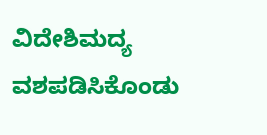ವಿದೇಶಿಮದ್ಯ ವಶಪಡಿಸಿಕೊಂಡು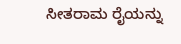ಸೀತರಾಮ ರೈಯನ್ನು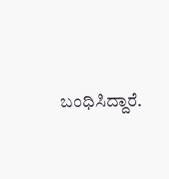ಬಂಧಿಸಿದ್ದಾರೆ.